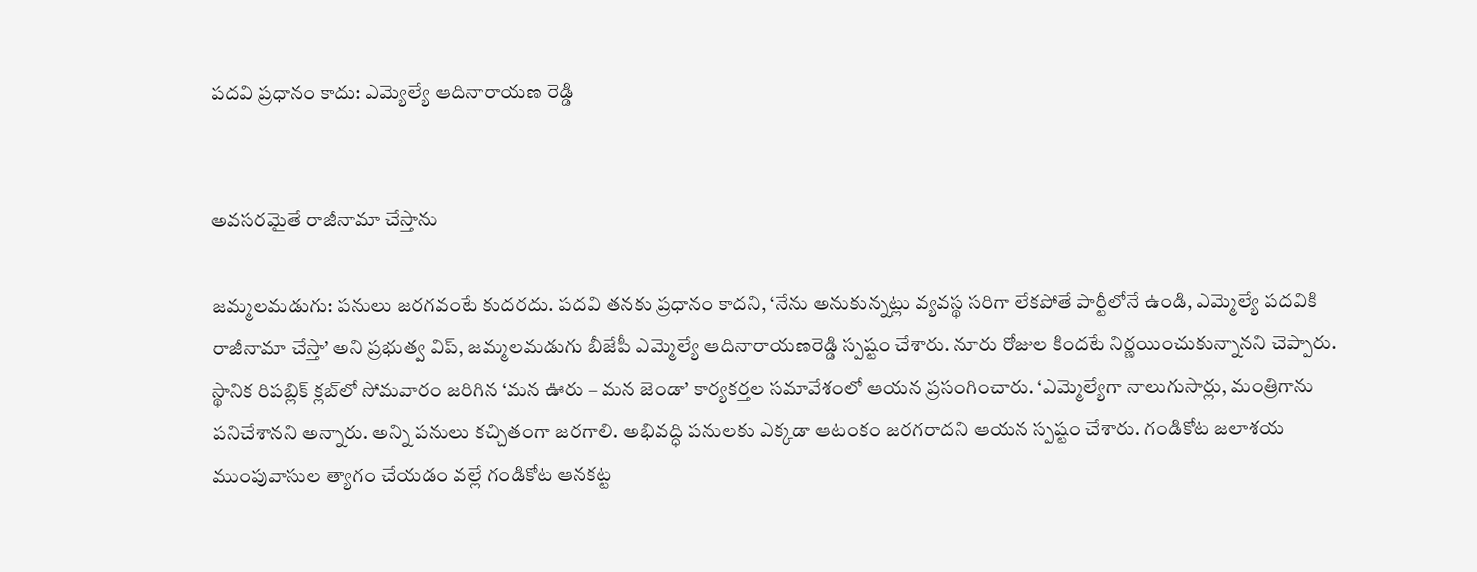పదవి ప్రధానం కాదు: ఎమ్యెల్యే ఆదినారాయణ రెడ్డి


అవసరమైతే రాజీనామా చేస్తాను

జమ్మలమడుగు: పనులు జరగవంటే కుదరదు. పదవి తనకు ప్రధానం కాదని, ‘నేను అనుకున్నట్లు వ్యవస్థ సరిగా లేకపోతే పార్టీలోనే ఉండి, ఎమ్మెల్యే పదవికి రాజీనామా చేస్తా’ అని ప్రభుత్వ విప్, జమ్మలమడుగు బీజేపీ ఎమ్మెల్యే ఆదినారాయణరెడ్డి స్పష్టం చేశారు. నూరు రోజుల కిందటే నిర్ణయించుకున్నానని చెప్పారు. స్థానిక రిపబ్లిక్ క్లబ్‌లో సోమవారం జరిగిన ‘మన ఊరు – మన జెండా’ కార్యకర్తల సమావేశంలో ఆయన ప్రసంగించారు. ‘ఎమ్మెల్యేగా నాలుగుసార్లు, మంత్రిగాను పనిచేశానని అన్నారు. అన్ని పనులు కచ్చితంగా జరగాలి. అభివద్ధి పనులకు ఎక్కడా ఆటంకం జరగరాదని ఆయన స్పష్టం చేశారు. గండికోట జలాశయ ముంపువాసుల త్యాగం చేయడం వల్లే గండికోట ఆనకట్ట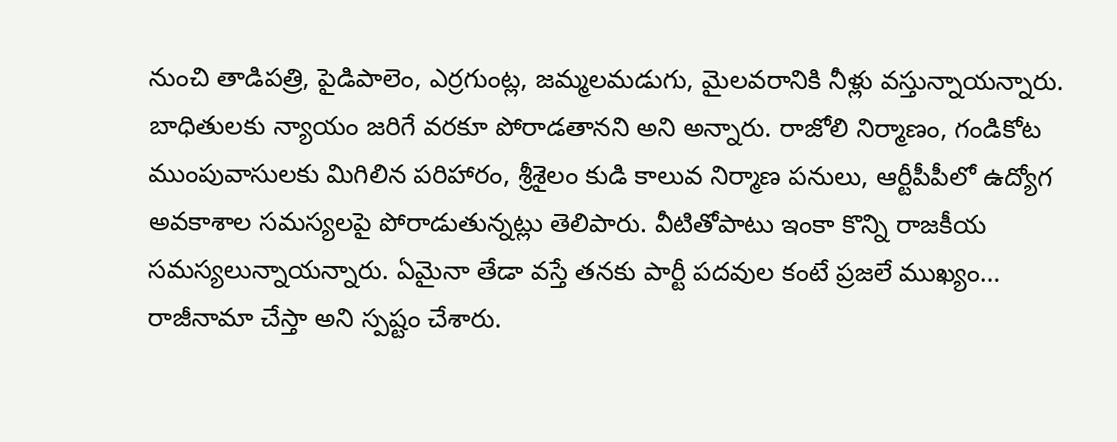నుంచి తాడిపత్రి, పైడిపాలెం, ఎర్రగుంట్ల, జమ్మలమడుగు, మైలవరానికి నీళ్లు వస్తున్నాయన్నారు. బాధితులకు న్యాయం జరిగే వరకూ పోరాడతానని అని అన్నారు. రాజోలి నిర్మాణం, గండికోట ముంపువాసులకు మిగిలిన పరిహారం, శ్రీశైలం కుడి కాలువ నిర్మాణ పనులు, ఆర్టీపీపీలో ఉద్యోగ అవకాశాల సమస్యలపై పోరాడుతున్నట్లు తెలిపారు. వీటితోపాటు ఇంకా కొన్ని రాజకీయ సమస్యలున్నాయన్నారు. ఏమైనా తేడా వస్తే తనకు పార్టీ పదవుల కంటే ప్రజలే ముఖ్యం… రాజీనామా చేస్తా అని స్పష్టం చేశారు.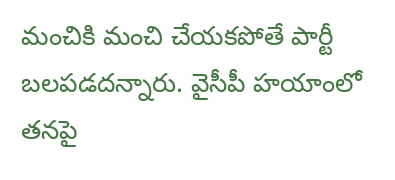మంచికి మంచి చేయకపోతే పార్టీ బలపడదన్నారు. వైసీపీ హయాంలో తనపై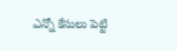ఎన్నో కేసులు పెట్టి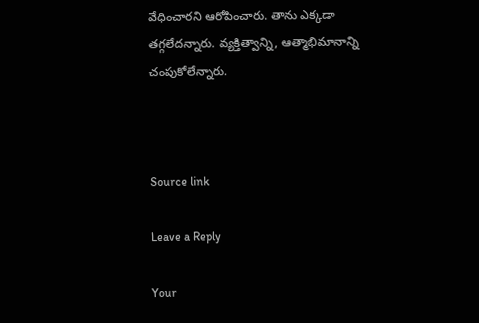వేధించారని ఆరోపించారు. తాను ఎక్కడా తగ్గలేదన్నారు. వ్యక్తిత్వాన్ని, ఆత్మాభిమానాన్ని చంపుకోలేన్నారు.



Source link

Leave a Reply

Your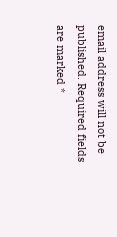email address will not be published. Required fields are marked *